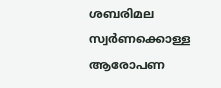ശബരിമല സ്വർണക്കൊള്ള ആരോപണ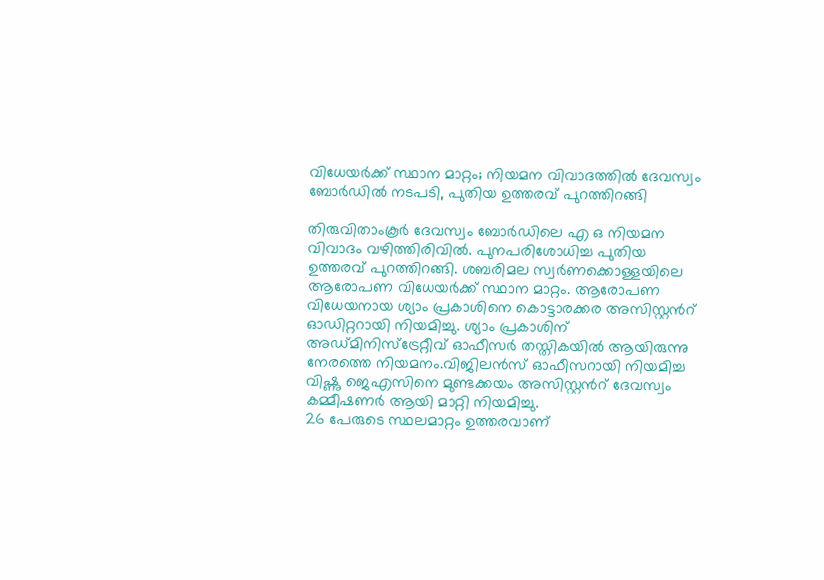വിധേയർക്ക് സ്ഥാന മാറ്റം; നിയമന വിവാദത്തിൽ ദേവസ്വം ബോർഡിൽ നടപടി, പുതിയ ഉത്തരവ് പുറത്തിറങ്ങി

തിരുവിതാംകൂർ ദേവസ്വം ബോർഡിലെ എ ഒ നിയമന വിവാദം വഴിത്തിരിവിൽ. പുനപരിശോധിച്ച പുതിയ ഉത്തരവ് പുറത്തിറങ്ങി. ശബരിമല സ്വർണക്കൊള്ളയിലെ ആരോപണ വിധേയർക്ക് സ്ഥാന മാറ്റം. ആരോപണ വിധേയനായ ശ്യാം പ്രകാശിനെ കൊട്ടാരക്കര അസിസ്റ്റൻറ് ഓഡിറ്ററായി നിയമിച്ചു. ശ്യാം പ്രകാശിന് അഡ്മിനിസ്ട്രേറ്റീവ് ഓഫീസർ തസ്തികയിൽ ആയിരുന്നു നേരത്തെ നിയമനം.വിജിലൻസ് ഓഫീസറായി നിയമിച്ച വിഷ്ണു ജെഎസിനെ മുണ്ടക്കയം അസിസ്റ്റൻറ് ദേവസ്വം കമ്മീഷണർ ആയി മാറ്റി നിയമിച്ചു.
26 പേരുടെ സ്ഥലമാറ്റം ഉത്തരവാണ്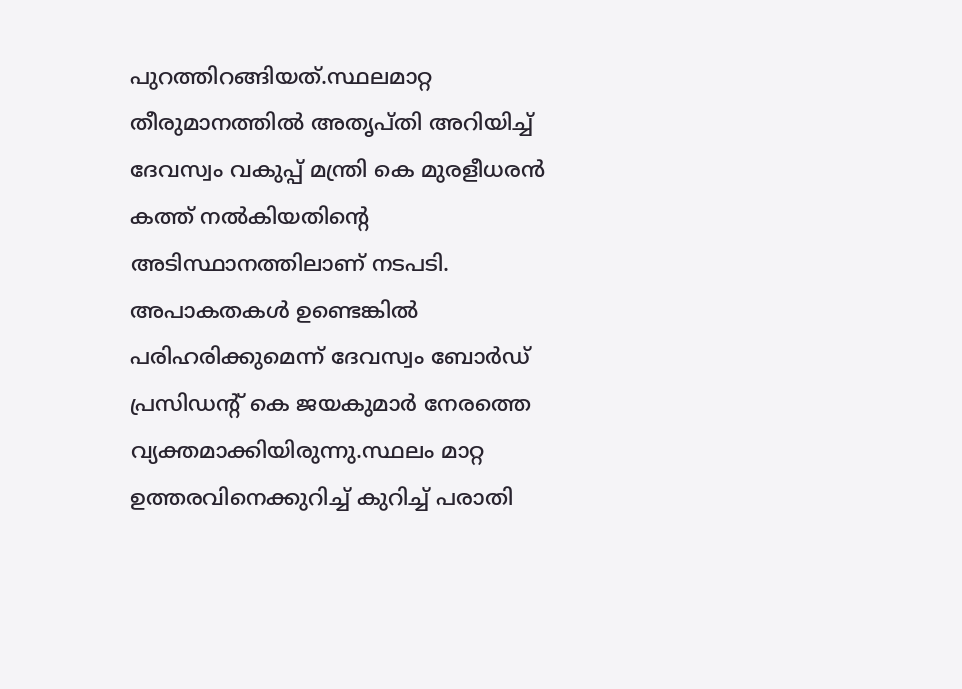പുറത്തിറങ്ങിയത്.സ്ഥലമാറ്റ തീരുമാനത്തിൽ അതൃപ്തി അറിയിച്ച് ദേവസ്വം വകുപ്പ് മന്ത്രി കെ മുരളീധരൻ കത്ത് നൽകിയതിന്റെ അടിസ്ഥാനത്തിലാണ് നടപടി. അപാകതകൾ ഉണ്ടെങ്കിൽ പരിഹരിക്കുമെന്ന് ദേവസ്വം ബോർഡ് പ്രസിഡന്റ് കെ ജയകുമാർ നേരത്തെ വ്യക്തമാക്കിയിരുന്നു.സ്ഥലം മാറ്റ ഉത്തരവിനെക്കുറിച്ച് കുറിച്ച് പരാതി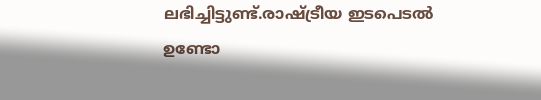ലഭിച്ചിട്ടുണ്ട്.രാഷ്ട്രീയ ഇടപെടൽ ഉണ്ടോ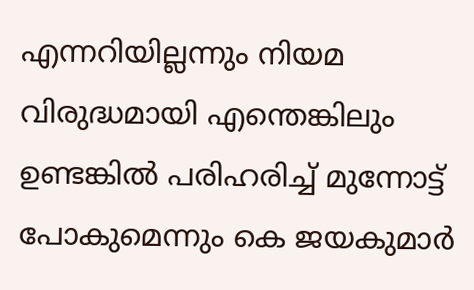എന്നറിയില്ലന്നും നിയമ വിരുദ്ധമായി എന്തെങ്കിലും ഉണ്ടങ്കിൽ പരിഹരിച്ച് മുന്നോട്ട് പോകുമെന്നും കെ ജയകുമാർ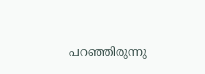പറഞ്ഞിരുന്നു